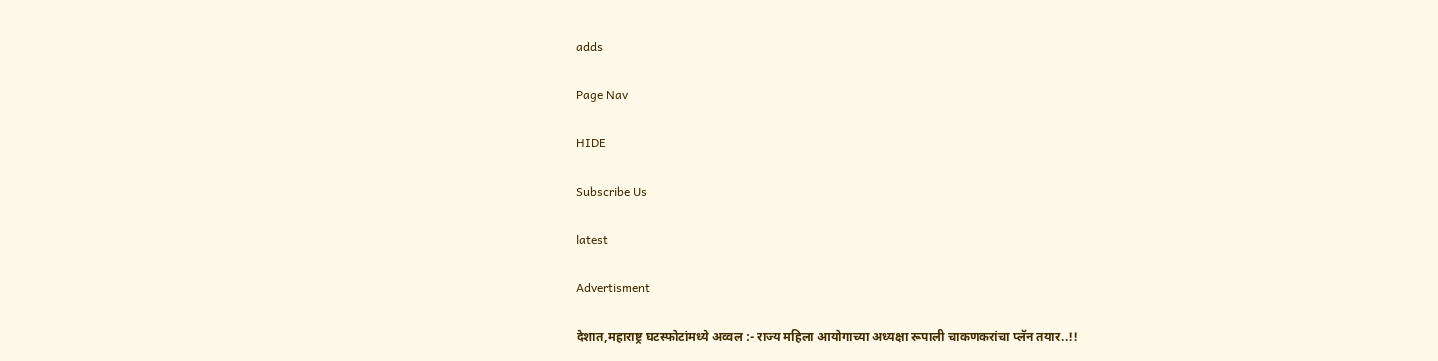adds

Page Nav

HIDE

Subscribe Us

latest

Advertisment

देशात,महाराष्ट्र घटस्फोटांमध्ये अव्वल :- राज्य महिला आयोगाच्या अध्यक्षा रूपाली चाकणकरांचा प्लॅन तयार..!!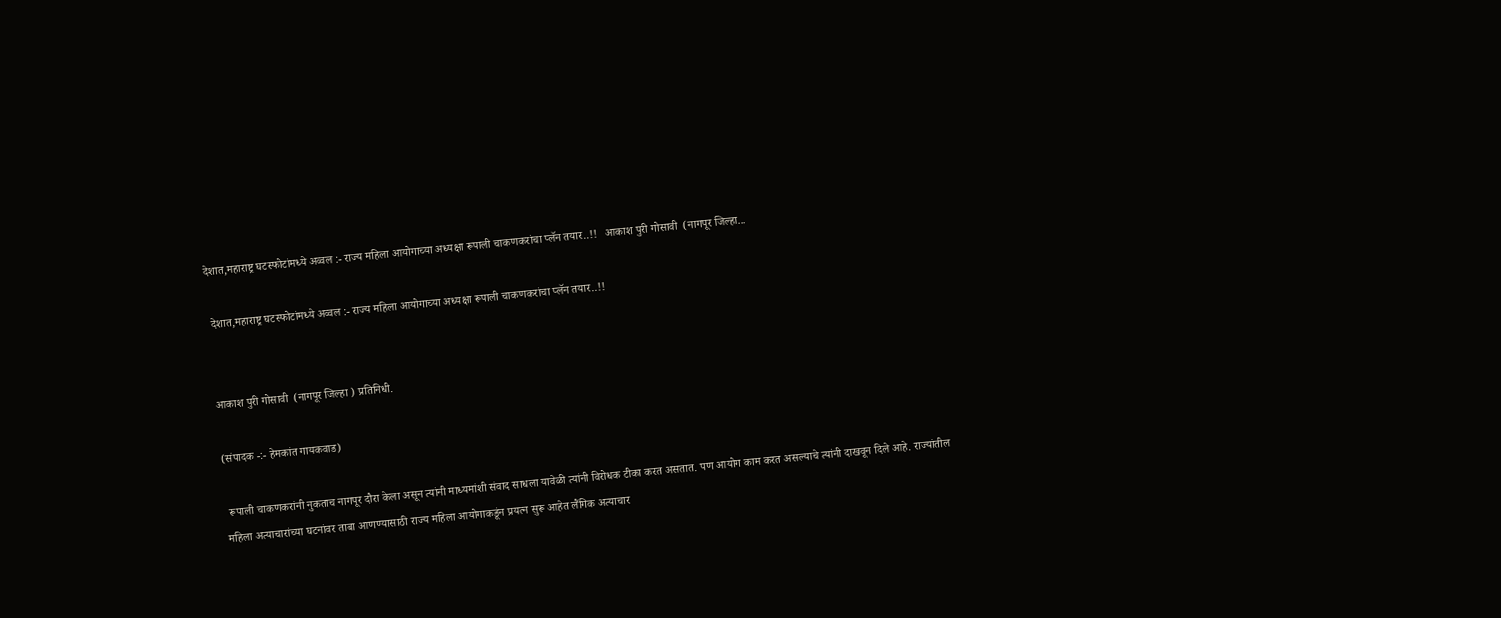देशात,महाराष्ट्र घटस्फोटांमध्ये अव्वल :- राज्य महिला आयोगाच्या अध्यक्षा रूपाली चाकणकरांचा प्लॅन तयार..!!   आकाश पुरी गोसावी  (नागपूर जिल्हा...

 देशात,महाराष्ट्र घटस्फोटांमध्ये अव्वल :- राज्य महिला आयोगाच्या अध्यक्षा रूपाली चाकणकरांचा प्लॅन तयार..!!


आकाश पुरी गोसावी  (नागपूर जिल्हा ) प्रतिनिधी.

(संपादक -:- हेमकांत गायकवाड)

 रूपाली चाकणकरांनी नुकताच नागपूर दौरा केला असून त्यांनी माध्यमांशी संवाद साधला यावेळी त्यांनी विरोधक टीका करत असतात. पण आयोग काम करत असल्याचे त्यांनी दाखवून दिले आहे. राज्यांतील महिला अत्याचारांच्या घटनांवर ताबा आणण्यासाठी राज्य महिला आयोगाकडूंन प्रयत्न सुरू आहेत लैंगिक अत्याचार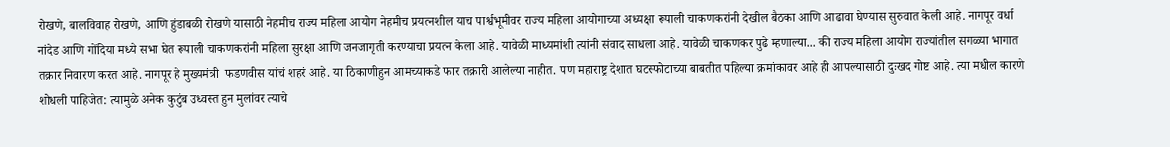रोखणे, बालविवाह रोखणे, आणि हुंडाबळी रोखणे यासाठी नेहमीच राज्य महिला आयोग नेहमीच प्रयत्नशील याच पार्श्वभूमीवर राज्य महिला आयोगाच्या अध्यक्षा रूपाली चाकणकरांनी देखील बैठका आणि आढावा घेण्यास सुरुवात केली आहे. नागपूर वर्धा नांदेड आणि गोंदिया मध्ये सभा घेत रूपाली चाकणकरांनी महिला सुरक्षा आणि जनजागृती करण्याचा प्रयत्न केला आहे. यावेळी माध्यमांशी त्यांनी संवाद साधला आहे. यावेळी चाकणकर पुढे म्हणाल्या... की राज्य महिला आयोग राज्यांतील सगळ्या भागात तक्रार निवारण करत आहे. नागपूर हे मुख्यमंत्री  फडणवीस यांचं शहरं आहे. या ठिकाणीहुन आमच्याकडे फार तक्रारी आलेल्या नाहीत. पण महाराष्ट्र देशात घटस्फोटाच्या बाबतीत पहिल्या क्रमांकावर आहे ही आपल्यासाठी दुःखद गोष्ट आहे. त्या मधील कारणे शोधली पाहिजेत: त्यामुळे अनेक कुटुंब उध्वस्त हुन मुलांवर त्याचे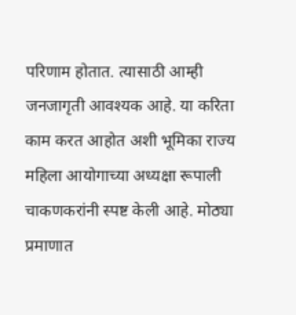परिणाम होतात. त्यासाठी आम्ही जनजागृती आवश्यक आहे. या करिता काम करत आहोत अशी भूमिका राज्य महिला आयोगाच्या अध्यक्षा रूपाली चाकणकरांनी स्पष्ट केली आहे. मोठ्या प्रमाणात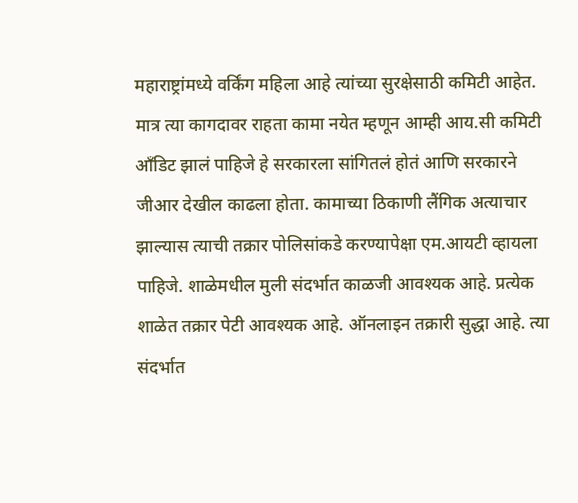महाराष्ट्रांमध्ये वर्किंग महिला आहे त्यांच्या सुरक्षेसाठी कमिटी आहेत. मात्र त्या कागदावर राहता कामा नयेत म्हणून आम्ही आय.सी कमिटी आँडिट झालं पाहिजे हे सरकारला सांगितलं होतं आणि सरकारने जीआर देखील काढला होता. कामाच्या ठिकाणी लैंगिक अत्याचार झाल्यास त्याची तक्रार पोलिसांकडे करण्यापेक्षा एम.आयटी व्हायला पाहिजे. शाळेमधील मुली संदर्भात काळजी आवश्यक आहे. प्रत्येक शाळेत तक्रार पेटी आवश्यक आहे. ऑनलाइन तक्रारी सुद्धा आहे. त्या संदर्भात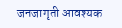जनजागृती आवश्यक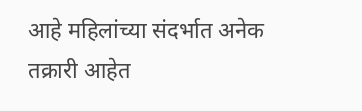आहे महिलांच्या संदर्भात अनेक तक्रारी आहेत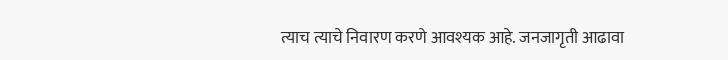त्याच त्याचे निवारण करणे आवश्यक आहे. जनजागृती आढावा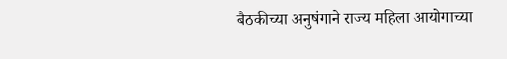बैठकीच्या अनुषंगाने राज्य महिला आयोगाच्या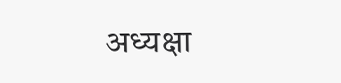अध्यक्षा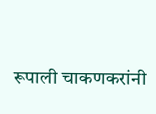रूपाली चाकणकरांनी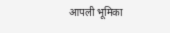आपली भूमिका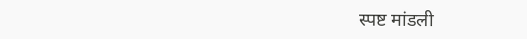स्पष्ट मांडली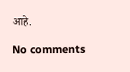आहे.

No comments